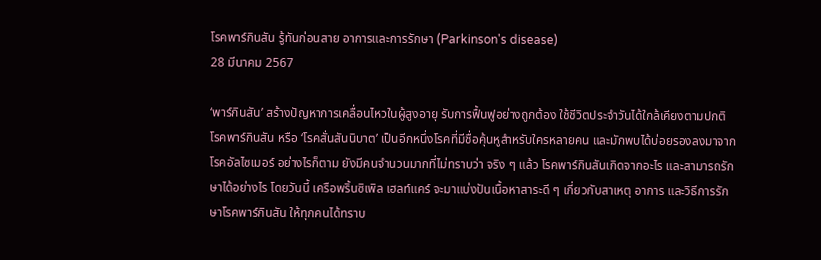โรคพาร์กินสัน รู้ทันก่อนสาย อาการและการรักษา (Parkinson's disease)
28 มีนาคม 2567

‘พาร์กินสัน’ สร้างปัญหาการเคลื่อนไหวในผู้สูงอายุ รับการฟื้นฟูอย่างถูกต้อง ใช้ชีวิตประจำวันได้ใกล้เคียงตามปกติ
โรคพาร์กินสัน หรือ ‘โรคสั่นสันนิบาต’ เป็นอีกหนึ่งโรคที่มีชื่อคุ้นหูสำหรับใครหลายคน และมักพบได้บ่อยรองลงมาจากโรคอัลไซเมอร์ อย่างไรก็ตาม ยังมีคนจำนวนมากที่ไม่ทราบว่า จริง ๆ แล้ว โรคพาร์กินสันเกิดจากอะไร และสามารถรักษาได้อย่างไร โดยวันนี้ เครือพริ้นซิเพิล เฮลท์แคร์ จะมาแบ่งปันเนื้อหาสาระดี ๆ เกี่ยวกับสาเหตุ อาการ และวิธีการรักษาโรคพาร์กินสัน ให้ทุกคนได้ทราบ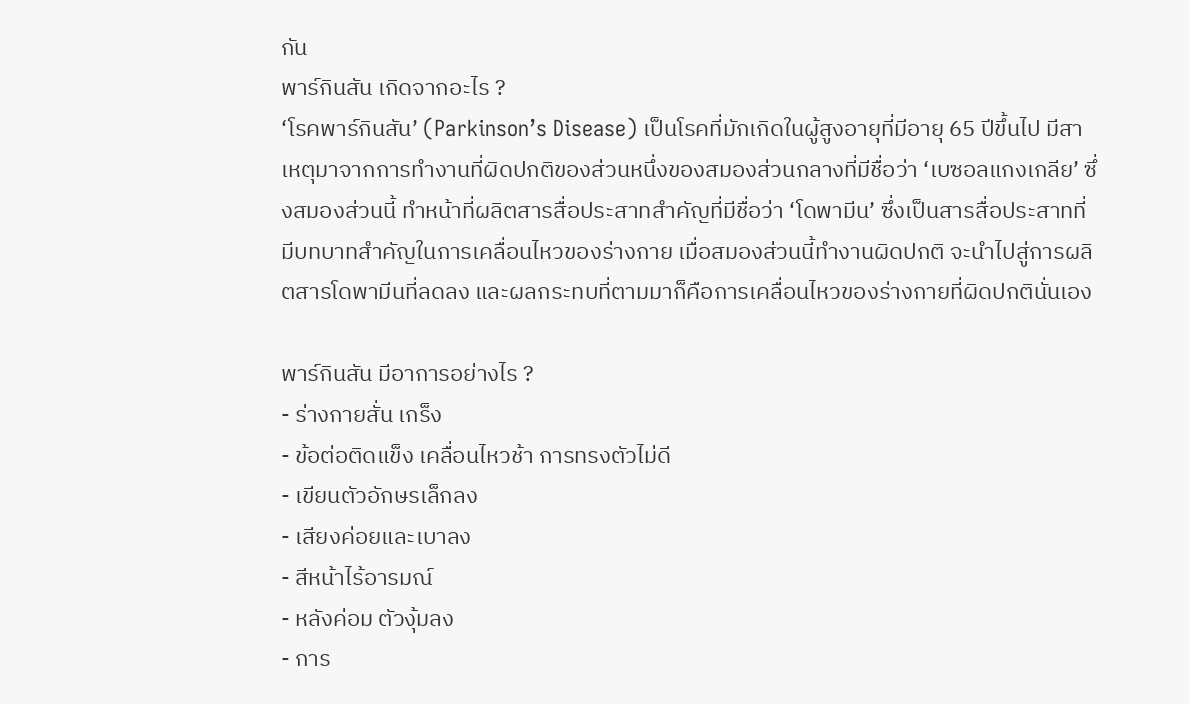กัน
พาร์กินสัน เกิดจากอะไร ?
‘โรคพาร์กินสัน’ (Parkinson’s Disease) เป็นโรคที่มักเกิดในผู้สูงอายุที่มีอายุ 65 ปีขึ้นไป มีสาเหตุมาจากการทำงานที่ผิดปกติของส่วนหนึ่งของสมองส่วนกลางที่มีชื่อว่า ‘เบซอลแกงเกลีย’ ซึ่งสมองส่วนนี้ ทำหน้าที่ผลิตสารสื่อประสาทสำคัญที่มีชื่อว่า ‘โดพามีน’ ซึ่งเป็นสารสื่อประสาทที่มีบทบาทสำคัญในการเคลื่อนไหวของร่างกาย เมื่อสมองส่วนนี้ทำงานผิดปกติ จะนำไปสู่การผลิตสารโดพามีนที่ลดลง และผลกระทบที่ตามมาก็คือการเคลื่อนไหวของร่างกายที่ผิดปกตินั่นเอง

พาร์กินสัน มีอาการอย่างไร ?
- ร่างกายสั่น เกร็ง
- ข้อต่อติดแข็ง เคลื่อนไหวช้า การทรงตัวไม่ดี
- เขียนตัวอักษรเล็กลง
- เสียงค่อยและเบาลง
- สีหน้าไร้อารมณ์
- หลังค่อม ตัวงุ้มลง
- การ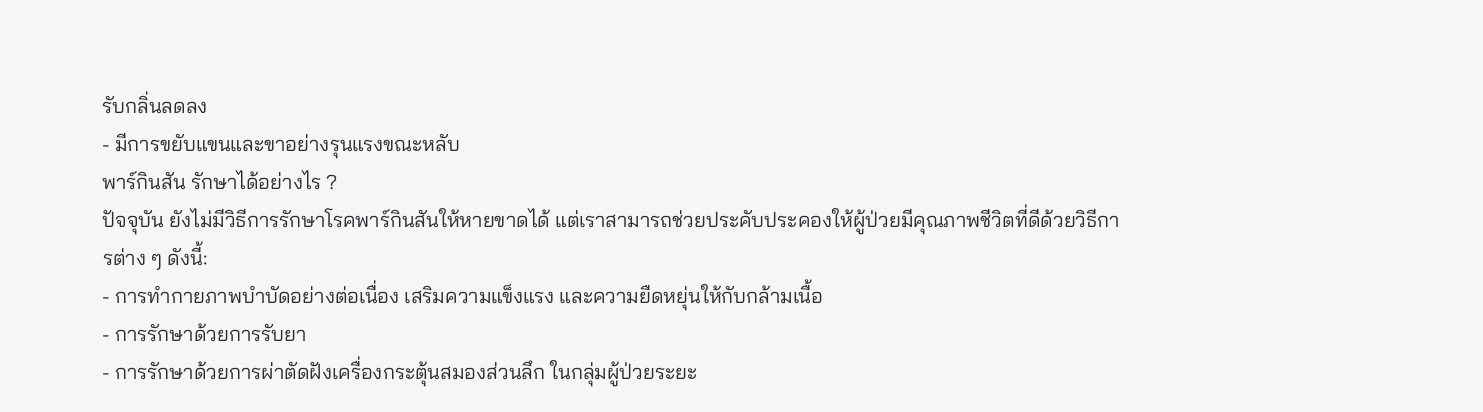รับกลิ่นลดลง
- มีการขยับแขนและขาอย่างรุนแรงขณะหลับ
พาร์กินสัน รักษาได้อย่างไร ?
ปัจจุบัน ยังไม่มีวิธีการรักษาโรคพาร์กินสันให้หายขาดได้ แต่เราสามารถช่วยประคับประคองให้ผู้ป่วยมีคุณภาพชีวิตที่ดีด้วยวิธีการต่าง ๆ ดังนี้:
- การทำกายภาพบำบัดอย่างต่อเนื่อง เสริมความแข็งแรง และความยืดหยุ่นให้กับกล้ามเนื้อ
- การรักษาด้วยการรับยา
- การรักษาด้วยการผ่าตัดฝังเครื่องกระตุ้นสมองส่วนลึก ในกลุ่มผู้ป่วยระยะ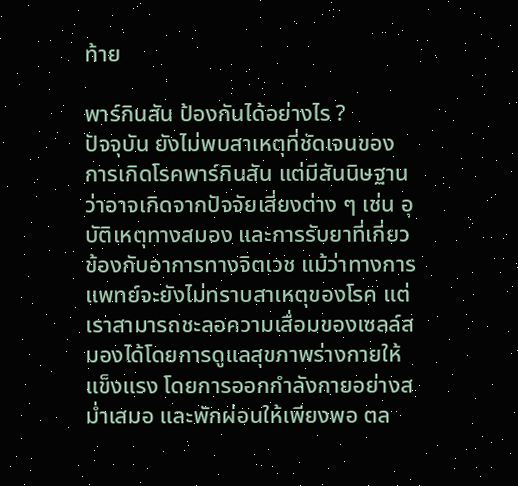ท้าย

พาร์กินสัน ป้องกันได้อย่างไร ?
ปัจจุบัน ยังไม่พบสาเหตุที่ชัดเจนของการเกิดโรคพาร์กินสัน แต่มีสันนิษฐานว่าอาจเกิดจากปัจจัยเสี่ยงต่าง ๆ เช่น อุบัติเหตุทางสมอง และการรับยาที่เกี่ยวข้องกับอาการทางจิตเวช แม้ว่าทางการแพทย์จะยังไม่ทราบสาเหตุของโรค แต่เราสามารถชะลอความเสื่อมของเซลล์สมองได้โดยการดูแลสุขภาพร่างกายให้แข็งแรง โดยการออกกำลังกายอย่างสม่ำเสมอ และพักผ่อนให้เพียงพอ ตล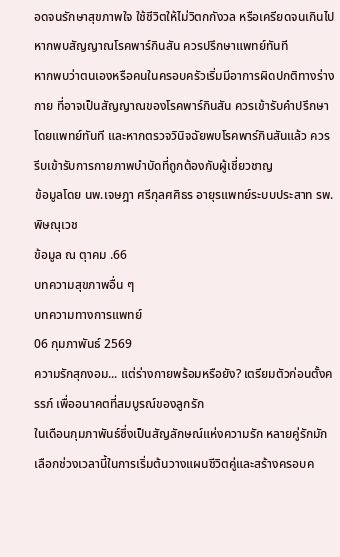อดจนรักษาสุขภาพใจ ใช้ชีวิตให้ไม่วิตกกังวล หรือเครียดจนเกินไป
หากพบสัญญาณโรคพาร์กินสัน ควรปรึกษาแพทย์ทันที
หากพบว่าตนเองหรือคนในครอบครัวเริ่มมีอาการผิดปกติทางร่างกาย ที่อาจเป็นสัญญาณของโรคพาร์กินสัน ควรเข้ารับคำปรึกษาโดยแพทย์ทันที และหากตรวจวินิจฉัยพบโรคพาร์กินสันแล้ว ควรรีบเข้ารับการกายภาพบำบัดที่ถูกต้องกับผู้เชี่ยวชาญ
ข้อมูลโดย นพ.เจษฎา ศรีกุลศศิธร อายุรแพทย์ระบบประสาท รพ.พิษณุเวช
ข้อมูล ณ ตุาคม .66
บทความสุขภาพอื่น ๆ
บทความทางการแพทย์
06 กุมภาพันธ์ 2569
ความรักสุกงอม... แต่ร่างกายพร้อมหรือยัง? เตรียมตัวก่อนตั้งครรภ์ เพื่ออนาคตที่สมบูรณ์ของลูกรัก
ในเดือนกุมภาพันธ์ซึ่งเป็นสัญลักษณ์แห่งความรัก หลายคู่รักมักเลือกช่วงเวลานี้ในการเริ่มต้นวางแผนชีวิตคู่และสร้างครอบค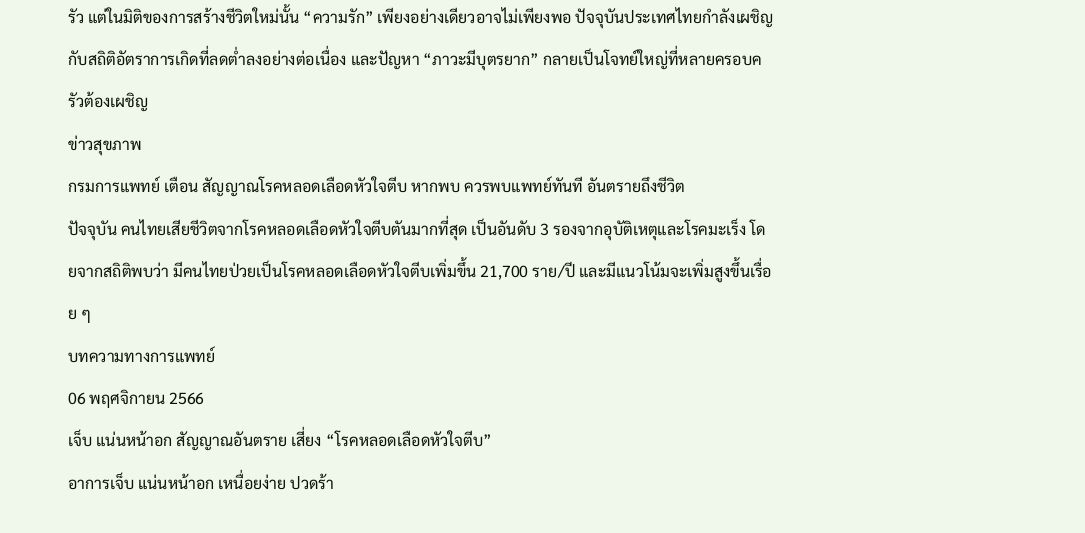รัว แต่ในมิติของการสร้างชีวิตใหม่นั้น “ความรัก” เพียงอย่างเดียวอาจไม่เพียงพอ ปัจจุบันประเทศไทยกำลังเผชิญกับสถิติอัตราการเกิดที่ลดต่ำลงอย่างต่อเนื่อง และปัญหา “ภาวะมีบุตรยาก” กลายเป็นโจทย์ใหญ่ที่หลายครอบครัวต้องเผชิญ
ข่าวสุขภาพ
กรมการแพทย์ เตือน สัญญาณโรคหลอดเลือดหัวใจตีบ หากพบ ควรพบแพทย์ทันที อันตรายถึงชีวิต
ปัจจุบัน คนไทยเสียชีวิตจากโรคหลอดเลือดหัวใจตีบตันมากที่สุด เป็นอันดับ 3 รองจากอุบัติเหตุและโรคมะเร็ง โดยจากสถิติพบว่า มีคนไทยป่วยเป็นโรคหลอดเลือดหัวใจตีบเพิ่มขึ้น 21,700 ราย/ปี และมีแนวโน้มจะเพิ่มสูงขึ้นเรื่อย ๆ
บทความทางการแพทย์
06 พฤศจิกายน 2566
เจ็บ แน่นหน้าอก สัญญาณอันตราย เสี่ยง “โรคหลอดเลือดหัวใจตีบ”
อาการเจ็บ แน่นหน้าอก เหนื่อยง่าย ปวดร้า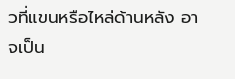วที่แขนหรือไหล่ด้านหลัง อาจเป็น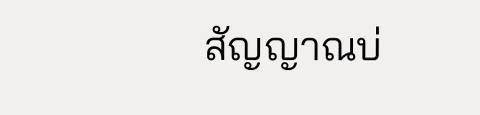สัญญาณบ่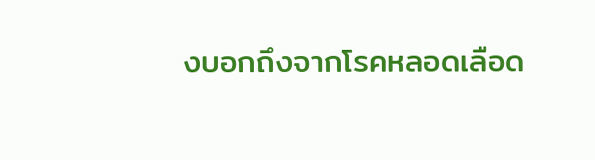งบอกถึงจากโรคหลอดเลือด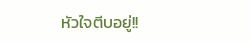หัวใจตีบอยู่!!